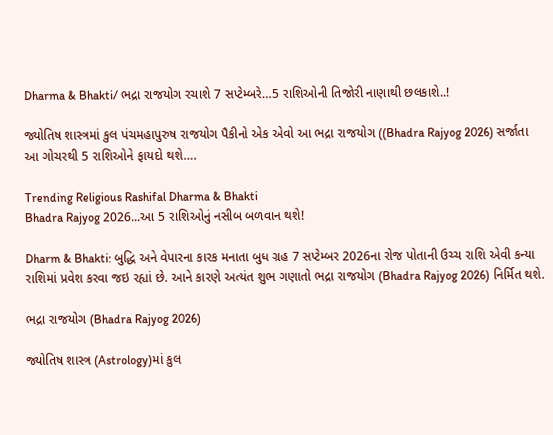Dharma & Bhakti/ ભદ્રા રાજયોગ રચાશે 7 સપ્ટેમ્બરે…5 રાશિઓની તિજોરી નાણાથી છલકાશે..!

જ્યોતિષ શાસ્ત્રમાં કુલ પંચમહાપુરુષ રાજયોગ પૈકીનો એક એવો આ ભદ્રા રાજયોગ ((Bhadra Rajyog 2026) સર્જાતા આ ગોચરથી 5 રાશિઓને ફાયદો થશે….

Trending Religious Rashifal Dharma & Bhakti
Bhadra Rajyog 2026...આ 5 રાશિઓનું નસીબ બળવાન થશે!

Dharm & Bhakti: બુદ્ધિ અને વેપારના કારક મનાતા બુધ ગ્રહ 7 સપ્ટેમ્બર 2026ના રોજ પોતાની ઉચ્ચ રાશિ એવી કન્યા રાશિમાં પ્રવેશ કરવા જઇ રહ્યાં છે. આને કારણે અત્યંત શુભ ગણાતો ભદ્રા રાજયોગ (Bhadra Rajyog 2026) નિર્મિત થશે.

ભદ્રા રાજયોગ (Bhadra Rajyog 2026)

જ્યોતિષ શાસ્ત્ર (Astrology)માં કુલ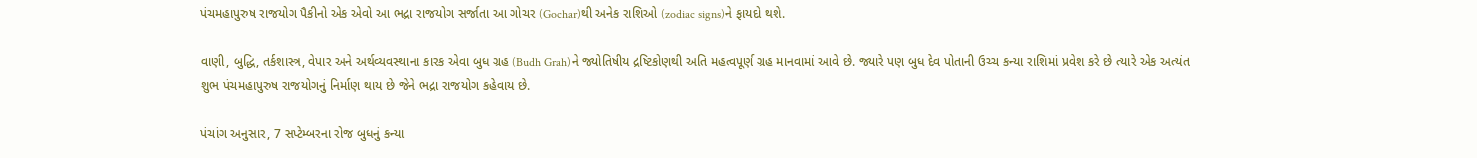પંચમહાપુરુષ રાજયોગ પૈકીનો એક એવો આ ભદ્રા રાજયોગ સર્જાતા આ ગોચર (Gochar)થી અનેક રાશિઓ (zodiac signs)ને ફાયદો થશે.

વાણી, બુદ્ધિ, તર્કશાસ્ત્ર, વેપાર અને અર્થવ્યવસ્થાના કારક એવા બુધ ગ્રહ (Budh Grah)ને જ્યોતિષીય દ્રષ્ટિકોણથી અતિ મહત્વપૂર્ણ ગ્રહ માનવામાં આવે છે. જ્યારે પણ બુધ દેવ પોતાની ઉચ્ચ કન્યા રાશિમાં પ્રવેશ કરે છે ત્યારે એક અત્યંત શુભ પંચમહાપુરુષ રાજયોગનું નિર્માણ થાય છે જેને ભદ્રા રાજયોગ કહેવાય છે.

પંચાંગ અનુસાર, 7 સપ્ટેમ્બરના રોજ બુધનું કન્યા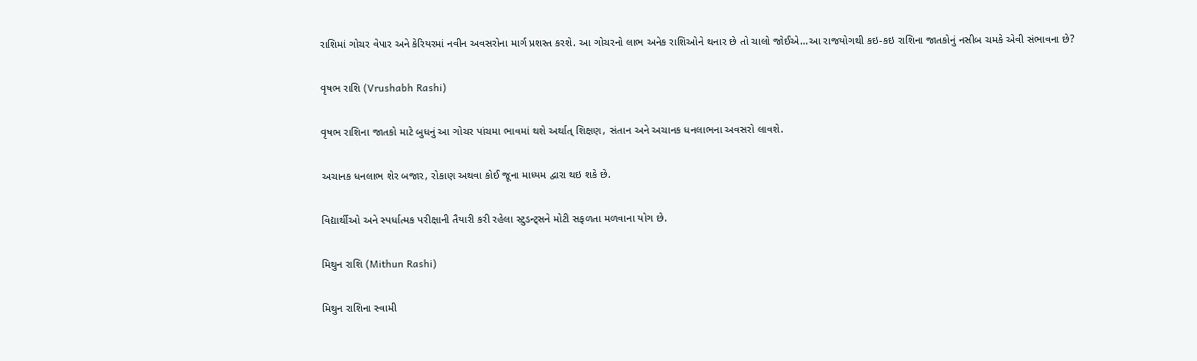રાશિમાં ગોચર વેપાર અને કેરિયરમાં નવીન અવસરોના માર્ગ પ્રશસ્ત કરશે. આ ગોચરનો લાભ અનેક રાશિઓને થનાર છે તો ચાલો જોઈએ…આ રાજયોગથી કઇ-કઇ રાશિના જાતકોનું નસીબ ચમકે એવી સંભાવના છે?

વૃષભ રાશિ (Vrushabh Rashi)

વૃષભ રાશિના જાતકો માટે બુધનું આ ગોચર પાંચમા ભાવમાં થશે અર્થાત્ શિક્ષણ, સંતાન અને અચાનક ધનલાભના અવસરો લાવશે.

અચાનક ધનલાભ શેર બજાર, રોકાણ અથવા કોઈ જૂના માધ્યમ દ્વારા થઇ શકે છે.

વિદ્યાર્થીઓ અને સ્પર્ધાત્મક પરીક્ષાની તૈયારી કરી રહેલા સ્ટુડન્ટ્સને મોટી સફળતા મળવાના યોગ છે.

મિથુન રાશિ (Mithun Rashi)

મિથુન રાશિના સ્વામી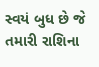સ્વયં બુધ છે જે તમારી રાશિના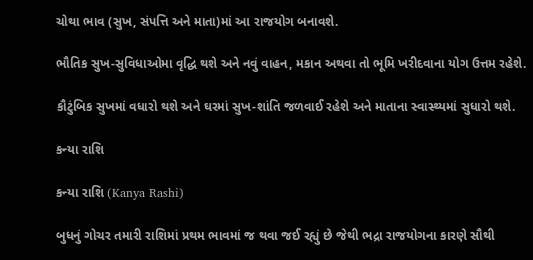ચોથા ભાવ (સુખ, સંપત્તિ અને માતા)માં આ રાજયોગ બનાવશે.

ભૌતિક સુખ-સુવિધાઓમા વૃદ્ધિ થશે અને નવું વાહન, મકાન અથવા તો ભૂમિ ખરીદવાના યોગ ઉત્તમ રહેશે.

કૌટુંબિક સુખમાં વધારો થશે અને ઘરમાં સુખ-શાંતિ જળવાઈ રહેશે અને માતાના સ્વાસ્થ્યમાં સુધારો થશે.

કન્યા રાશિ

કન્યા રાશિ (Kanya Rashi)

બુધનું ગોચર તમારી રાશિમાં પ્રથમ ભાવમાં જ થવા જઈ રહ્યું છે જેથી ભદ્રા રાજયોગના કારણે સૌથી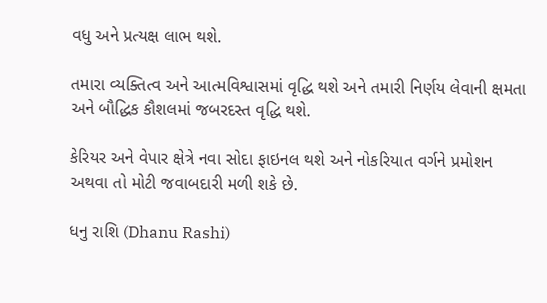વધુ અને પ્રત્યક્ષ લાભ થશે.

તમારા વ્યક્તિત્વ અને આત્મવિશ્વાસમાં વૃદ્ધિ થશે અને તમારી નિર્ણય લેવાની ક્ષમતા અને બૌદ્ધિક કૌશલમાં જબરદસ્ત વૃદ્ધિ થશે.

કેરિયર અને વેપાર ક્ષેત્રે નવા સોદા ફાઇનલ થશે અને નોકરિયાત વર્ગને પ્રમોશન અથવા તો મોટી જવાબદારી મળી શકે છે.

ધનુ રાશિ (Dhanu Rashi)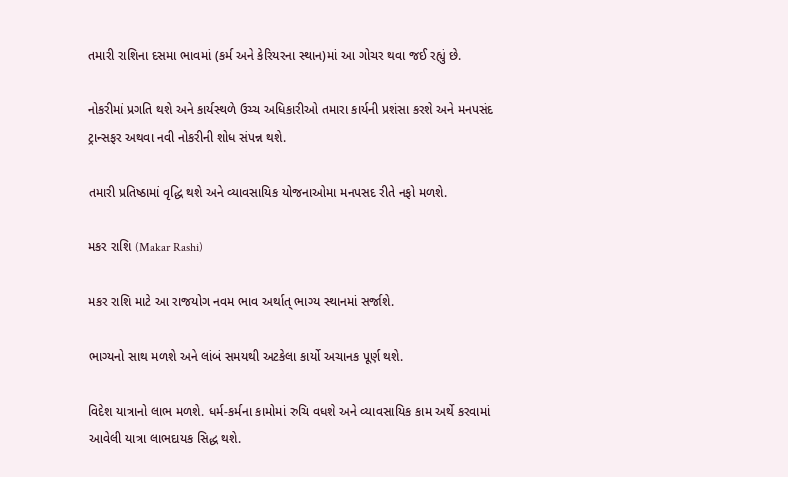તમારી રાશિના દસમા ભાવમાં (કર્મ અને કેરિયરના સ્થાન)માં આ ગોચર થવા જઈ રહ્યું છે.

નોકરીમાં પ્રગતિ થશે અને કાર્યસ્થળે ઉચ્ચ અધિકારીઓ તમારા કાર્યની પ્રશંસા કરશે અને મનપસંદ ટ્રાન્સફર અથવા નવી નોકરીની શોધ સંપન્ન થશે.

તમારી પ્રતિષ્ઠામાં વૃદ્ધિ થશે અને વ્યાવસાયિક યોજનાઓમા મનપસદ રીતે નફો મળશે.

મકર રાશિ (Makar Rashi)

મકર રાશિ માટે આ રાજયોગ નવમ ભાવ અર્થાત્ ભાગ્ય સ્થાનમાં સર્જાશે.

ભાગ્યનો સાથ મળશે અને લાંબં સમયથી અટકેલા કાર્યો અચાનક પૂર્ણ થશે.

વિદેશ યાત્રાનો લાભ મળશે. ધર્મ-કર્મના કામોમાં રુચિ વધશે અને વ્યાવસાયિક કામ અર્થે કરવામાં આવેલી યાત્રા લાભદાયક સિદ્ધ થશે.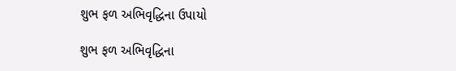શુભ ફળ અભિવૃદ્ધિના ઉપાયો

શુભ ફળ અભિવૃદ્ધિના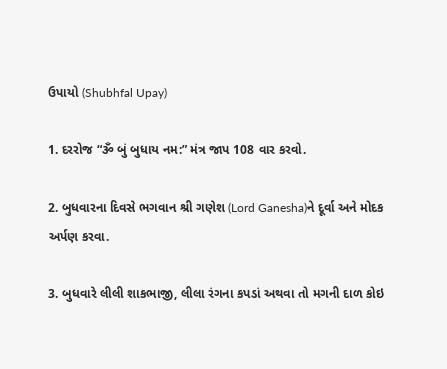ઉપાયો (Shubhfal Upay)

1. દરરોજ “ૐ બું બુધાય નમ:” મંત્ર જાપ 108 વાર કરવો.

2. બુધવારના દિવસે ભગવાન શ્રી ગણેશ (Lord Ganesha)ને દૂર્વા અને મોદક અર્પણ કરવા.

3. બુધવારે લીલી શાકભાજી, લીલા રંગના કપડાં અથવા તો મગની દાળ કોઇ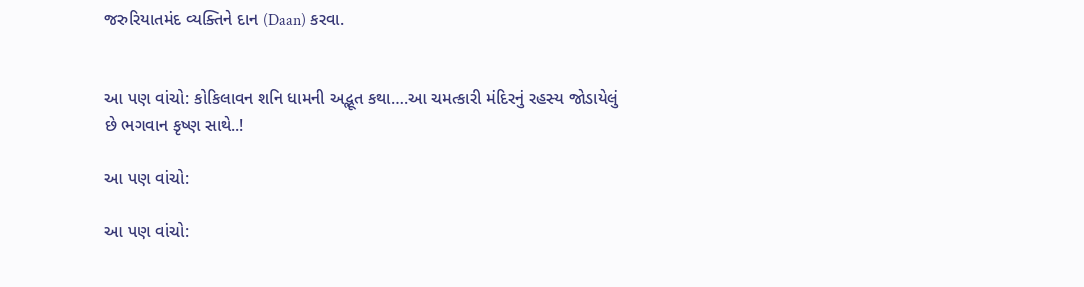જરુરિયાતમંદ વ્યક્તિને દાન (Daan) કરવા.


આ પણ વાંચો: કોકિલાવન શનિ ધામની અદ્ભૂત કથા….આ ચમત્કારી મંદિરનું રહસ્ય જોડાયેલું છે ભગવાન કૃષ્ણ સાથે..!

આ પણ વાંચો:

આ પણ વાંચો: